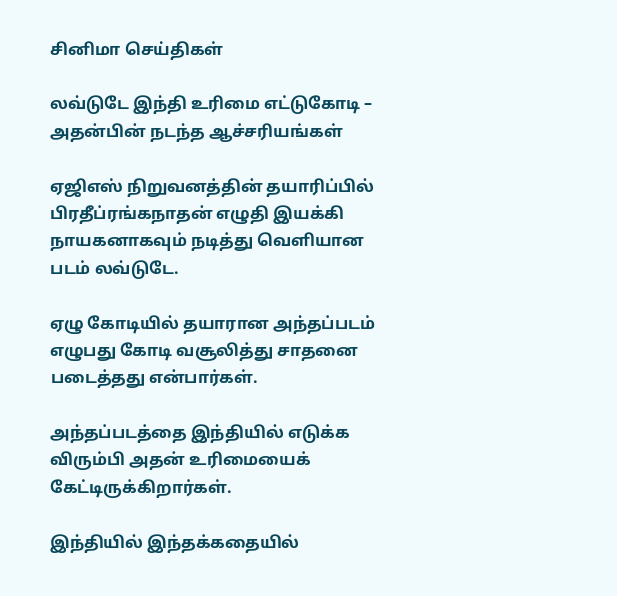சினிமா செய்திகள்

லவ்டுடே இந்தி உரிமை எட்டுகோடி – அதன்பின் நடந்த ஆச்சரியங்கள்

ஏஜிஎஸ் நிறுவனத்தின் தயாரிப்பில் பிரதீப்ரங்கநாதன் எழுதி இயக்கி நாயகனாகவும் நடித்து வெளியான படம் லவ்டுடே.

ஏழு கோடியில் தயாரான அந்தப்படம் எழுபது கோடி வசூலித்து சாதனை படைத்தது என்பார்கள்.

அந்தப்படத்தை இந்தியில் எடுக்க விரும்பி அதன் உரிமையைக் கேட்டிருக்கிறார்கள்.

இந்தியில் இந்தக்கதையில்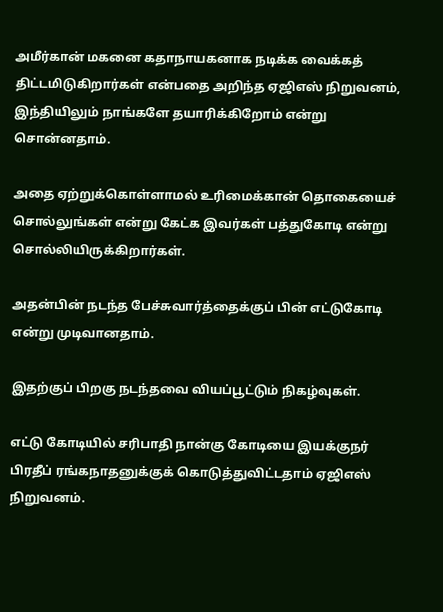அமீர்கான் மகனை கதாநாயகனாக நடிக்க வைக்கத் திட்டமிடுகிறார்கள் என்பதை அறிந்த ஏஜிஎஸ் நிறுவனம், இந்தியிலும் நாங்களே தயாரிக்கிறோம் என்று சொன்னதாம்.

அதை ஏற்றுக்கொள்ளாமல் உரிமைக்கான் தொகையைச் சொல்லுங்கள் என்று கேட்க இவர்கள் பத்துகோடி என்று சொல்லியிருக்கிறார்கள்.

அதன்பின் நடந்த பேச்சுவார்த்தைக்குப் பின் எட்டுகோடி என்று முடிவானதாம்.

இதற்குப் பிறகு நடந்தவை வியப்பூட்டும் நிகழ்வுகள்.

எட்டு கோடியில் சரிபாதி நான்கு கோடியை இயக்குநர் பிரதீப் ரங்கநாதனுக்குக் கொடுத்துவிட்டதாம் ஏஜிஎஸ் நிறுவனம்.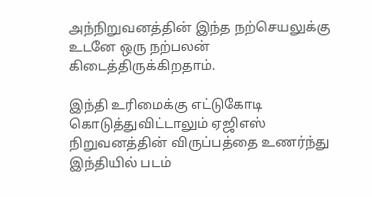அந்நிறுவனத்தின் இந்த நற்செயலுக்கு உடனே ஒரு நற்பலன் கிடைத்திருக்கிறதாம்.

இந்தி உரிமைக்கு எட்டுகோடி கொடுத்துவிட்டாலும் ஏஜிஎஸ் நிறுவனத்தின் விருப்பத்தை உணர்ந்து இந்தியில் படம்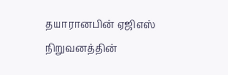தயாரானபின் ஏஜிஎஸ் நிறுவனத்தின்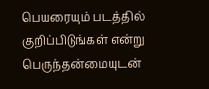பெயரையும் படத்தில் குறிப்பிடுங்கள் என்று பெருந்தன்மையுடன்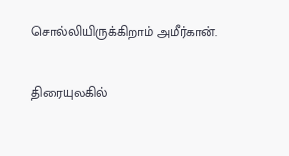சொல்லியிருக்கிறாம் அமீர்கான்.

திரையுலகில்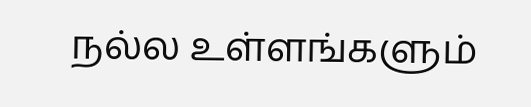நல்ல உள்ளங்களும்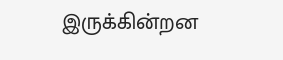இருக்கின்றன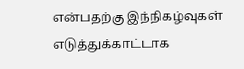என்பதற்கு இந்நிகழ்வுகள் எடுத்துக்காட்டாக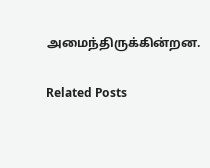அமைந்திருக்கின்றன.

Related Posts